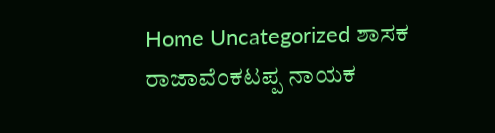Home Uncategorized ಶಾಸಕ ರಾಜಾವೆಂಕಟಪ್ಪ ನಾಯಕ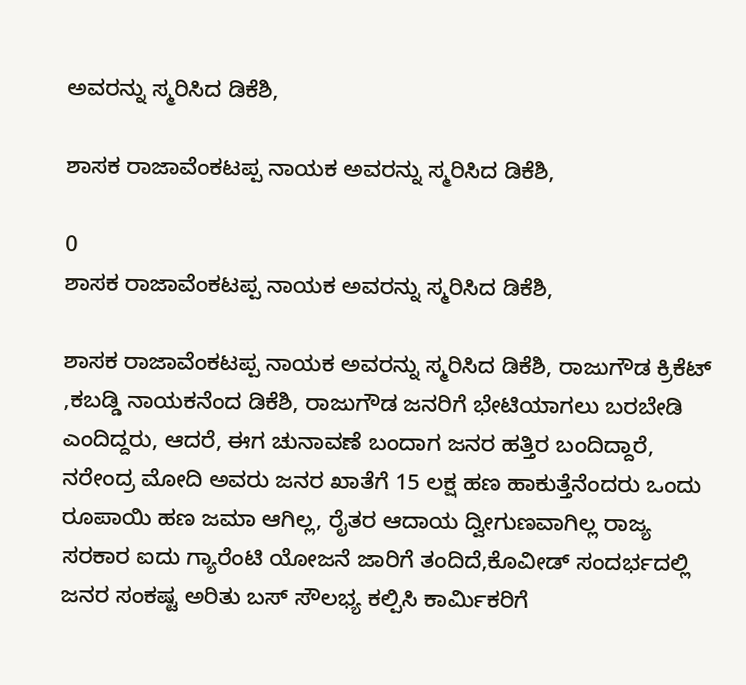ಅವರನ್ನು ಸ್ಮರಿಸಿದ ಡಿಕೆಶಿ,

ಶಾಸಕ ರಾಜಾವೆಂಕಟಪ್ಪ ನಾಯಕ ಅವರನ್ನು ಸ್ಮರಿಸಿದ ಡಿಕೆಶಿ,

0
ಶಾಸಕ ರಾಜಾವೆಂಕಟಪ್ಪ ನಾಯಕ ಅವರನ್ನು ಸ್ಮರಿಸಿದ ಡಿಕೆಶಿ,

ಶಾಸಕ ರಾಜಾವೆಂಕಟಪ್ಪ ನಾಯಕ ಅವರನ್ನು ಸ್ಮರಿಸಿದ ಡಿಕೆಶಿ, ರಾಜುಗೌಡ ಕ್ರಿಕೆಟ್ ,ಕಬಡ್ಡಿ ನಾಯಕನೆಂದ ಡಿಕೆಶಿ, ರಾಜುಗೌಡ ಜನರಿಗೆ ಭೇಟಿಯಾಗಲು ಬರಬೇಡಿ ಎಂದಿದ್ದರು, ಆದರೆ, ಈಗ ಚುನಾವಣೆ ಬಂದಾಗ ಜನರ ಹತ್ತಿರ ಬಂದಿದ್ದಾರೆ, ನರೇಂದ್ರ ಮೋದಿ ಅವರು ಜನರ ಖಾತೆಗೆ 15 ಲಕ್ಷ ಹಣ ಹಾಕುತ್ತೆನೆಂದರು ಒಂದು ರೂಪಾಯಿ ಹಣ ಜಮಾ ಆಗಿಲ್ಲ, ರೈತರ ಆದಾಯ ದ್ವೀಗುಣವಾಗಿಲ್ಲ ರಾಜ್ಯ ಸರಕಾರ ಐದು ಗ್ಯಾರೆಂಟಿ ಯೋಜನೆ ಜಾರಿಗೆ ತಂದಿದೆ,ಕೊವೀಡ್ ಸಂದರ್ಭದಲ್ಲಿ  ಜನರ ಸಂಕಷ್ಟ ಅರಿತು ಬಸ್ ಸೌಲಭ್ಯ ಕಲ್ಪಿಸಿ ಕಾರ್ಮಿಕರಿಗೆ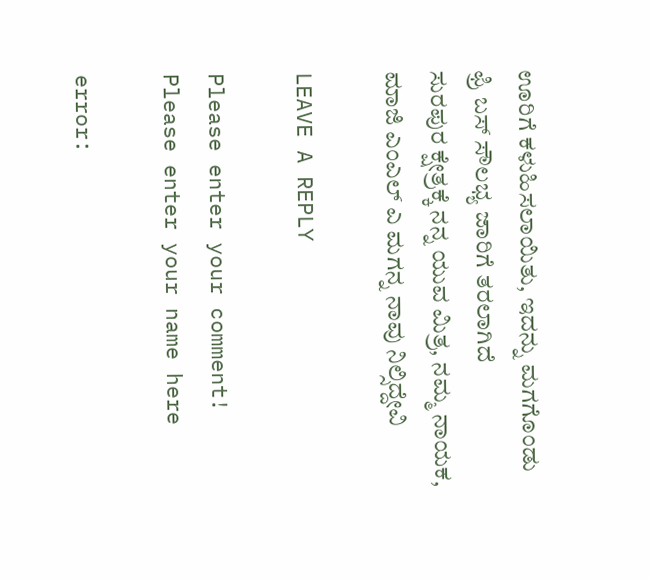ಊರಿಗೆ ಕಳುಹಿಸಲಾಯಿತು, ಇದನ್ನು ಮಗಗೊಂಡು ಫ್ರಿ ಬಸ್ ಸೌಲಭ್ಯ ಜಾರಿಗೆ ತರಲಾಗಿದೆ  ಸುರಪುರ ‌ಕ್ಷೇತ್ರಕ್ಕೆ ನನ್ನ ಯುವ ಮಿತ್ರ, ನಮ್ಮ‌ ನಾಯಕ, ಮಾಜಿ ಎಂಎಲ್ ಎ ಮಗನ್ನ ನಾವು ನಿಲ್ಸಿದ್ದೇವಿ

LEAVE A REPLY

Please enter your comment!
Please enter your name here

error: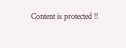Content is protected !!